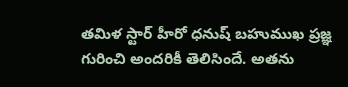తమిళ స్టార్ హీరో ధనుష్ బహుముఖ ప్రజ్ఞ గురించి అందరికీ తెలిసిందే. అతను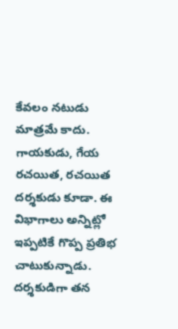కేవలం నటుడు మాత్రమే కాదు. గాయకుడు, గేయ రచయిత, రచయిత దర్శకుడు కూడా. ఈ విభాగాలు అన్నిట్లో ఇప్పటికే గొప్ప ప్రతిభ చాటుకున్నాడు. దర్శకుడిగా తన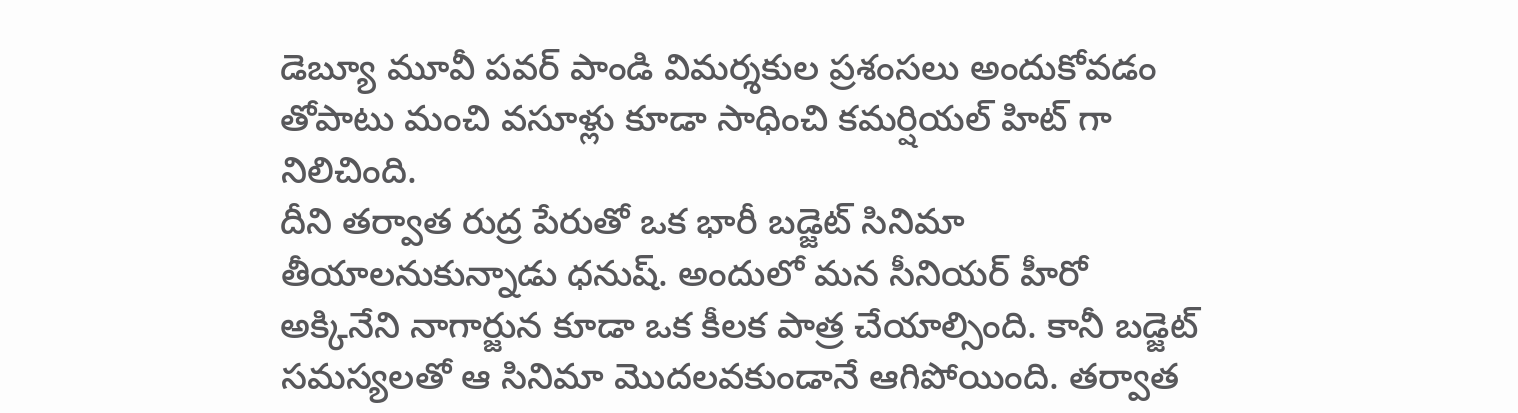డెబ్యూ మూవీ పవర్ పాండి విమర్శకుల ప్రశంసలు అందుకోవడం తోపాటు మంచి వసూళ్లు కూడా సాధించి కమర్షియల్ హిట్ గా నిలిచింది.
దీని తర్వాత రుద్ర పేరుతో ఒక భారీ బడ్జెట్ సినిమా తీయాలనుకున్నాడు ధనుష్. అందులో మన సీనియర్ హీరో అక్కినేని నాగార్జున కూడా ఒక కీలక పాత్ర చేయాల్సింది. కానీ బడ్జెట్ సమస్యలతో ఆ సినిమా మొదలవకుండానే ఆగిపోయింది. తర్వాత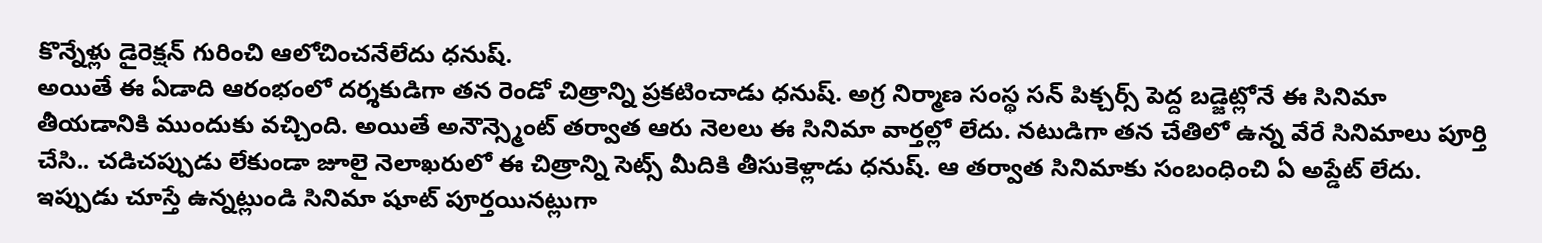కొన్నేళ్లు డైరెక్షన్ గురించి ఆలోచించనేలేదు ధనుష్.
అయితే ఈ ఏడాది ఆరంభంలో దర్శకుడిగా తన రెండో చిత్రాన్ని ప్రకటించాడు ధనుష్. అగ్ర నిర్మాణ సంస్థ సన్ పిక్చర్స్ పెద్ద బడ్జెట్లోనే ఈ సినిమా తీయడానికి ముందుకు వచ్చింది. అయితే అనౌన్స్మెంట్ తర్వాత ఆరు నెలలు ఈ సినిమా వార్తల్లో లేదు. నటుడిగా తన చేతిలో ఉన్న వేరే సినిమాలు పూర్తి చేసి.. చడిచప్పుడు లేకుండా జూలై నెలాఖరులో ఈ చిత్రాన్ని సెట్స్ మీదికి తీసుకెళ్లాడు ధనుష్. ఆ తర్వాత సినిమాకు సంబంధించి ఏ అప్డేట్ లేదు. ఇప్పుడు చూస్తే ఉన్నట్లుండి సినిమా షూట్ పూర్తయినట్లుగా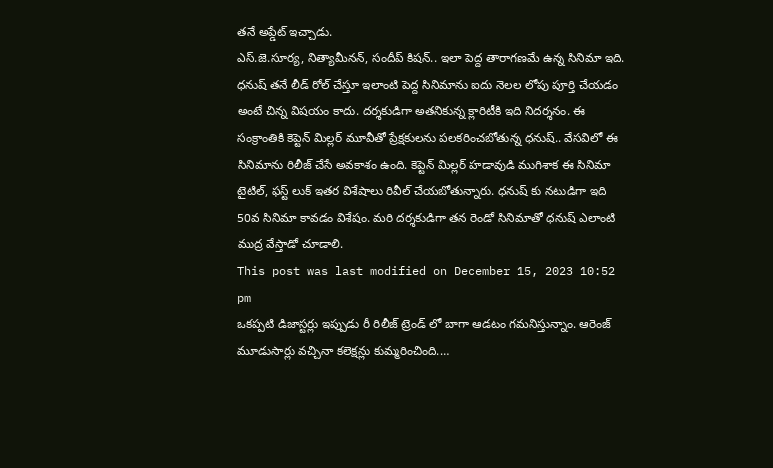తనే అప్డేట్ ఇచ్చాడు.
ఎస్.జె.సూర్య, నిత్యామీనన్, సందీప్ కిషన్.. ఇలా పెద్ద తారాగణమే ఉన్న సినిమా ఇది. ధనుష్ తనే లీడ్ రోల్ చేస్తూ ఇలాంటి పెద్ద సినిమాను ఐదు నెలల లోపు పూర్తి చేయడం అంటే చిన్న విషయం కాదు. దర్శకుడిగా అతనికున్న క్లారిటీకి ఇది నిదర్శనం. ఈ సంక్రాంతికి కెప్టెన్ మిల్లర్ మూవీతో ప్రేక్షకులను పలకరించబోతున్న ధనుష్.. వేసవిలో ఈ సినిమాను రిలీజ్ చేసే అవకాశం ఉంది. కెప్టెన్ మిల్లర్ హడావుడి ముగిశాక ఈ సినిమా టైటిల్, ఫస్ట్ లుక్ ఇతర విశేషాలు రివీల్ చేయబోతున్నారు. ధనుష్ కు నటుడిగా ఇది 50వ సినిమా కావడం విశేషం. మరి దర్శకుడిగా తన రెండో సినిమాతో ధనుష్ ఎలాంటి ముద్ర వేస్తాడో చూడాలి.
This post was last modified on December 15, 2023 10:52 pm
ఒకప్పటి డిజాస్టర్లు ఇప్పుడు రీ రిలీజ్ ట్రెండ్ లో బాగా ఆడటం గమనిస్తున్నాం. ఆరెంజ్ మూడుసార్లు వచ్చినా కలెక్షన్లు కుమ్మరించింది.…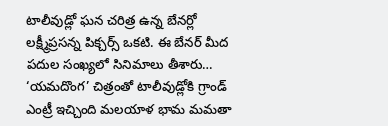టాలీవుడ్లో ఘన చరిత్ర ఉన్న బేనర్లో లక్ష్మీప్రసన్న పిక్చర్స్ ఒకటి. ఈ బేనర్ మీద పదుల సంఖ్యలో సినిమాలు తీశారు…
‘యమదొంగ’ చిత్రంతో టాలీవుడ్లోకి గ్రాండ్ ఎంట్రీ ఇచ్చింది మలయాళ భామ మమతా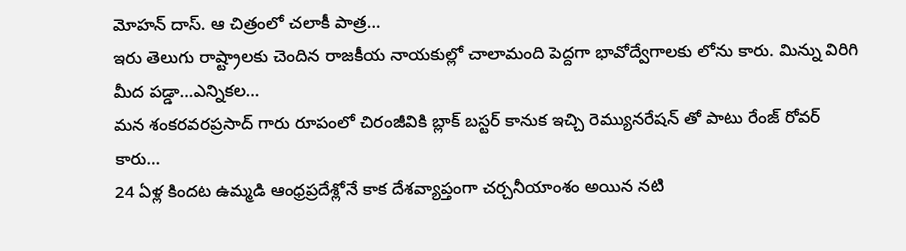మోహన్ దాస్. ఆ చిత్రంలో చలాకీ పాత్ర…
ఇరు తెలుగు రాష్ట్రాలకు చెందిన రాజకీయ నాయకుల్లో చాలామంది పెద్దగా భావోద్వేగాలకు లోను కారు. మిన్ను విరిగి మీద పడ్డా…ఎన్నికల…
మన శంకరవరప్రసాద్ గారు రూపంలో చిరంజీవికి బ్లాక్ బస్టర్ కానుక ఇచ్చి రెమ్యునరేషన్ తో పాటు రేంజ్ రోవర్ కారు…
24 ఏళ్ల కిందట ఉమ్మడి ఆంధ్రప్రదేశ్లోనే కాక దేశవ్యాప్తంగా చర్చనీయాంశం అయిన నటి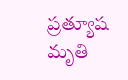ప్రత్యూష మృతి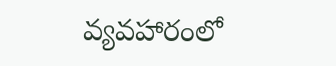వ్యవహారంలో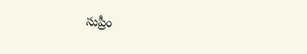సుప్రీం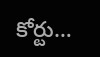కోర్టు…